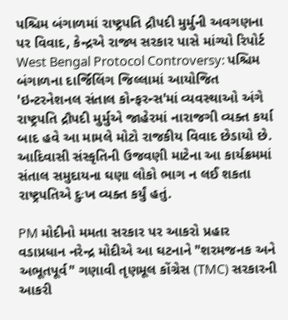પશ્ચિમ બંગાળમાં રાષ્ટ્રપતિ દ્રૌપદી મુર્મુની અવગણના પર વિવાદ, કેન્દ્રએ રાજ્ય સરકાર પાસે માંગ્યો રિપોર્ટ
West Bengal Protocol Controversy: પશ્ચિમ બંગાળના દાર્જિલિંગ જિલ્લામાં આયોજિત 'ઇન્ટરનેશનલ સંતાલ કોન્ફરન્સ'માં વ્યવસ્થાઓ અંગે રાષ્ટ્રપતિ દ્રૌપદી મુર્મુએ જાહેરમાં નારાજગી વ્યક્ત કર્યા બાદ હવે આ મામલે મોટો રાજકીય વિવાદ છેડાયો છે. આદિવાસી સંસ્કૃતિની ઉજવણી માટેના આ કાર્યક્રમમાં સંતાલ સમુદાયના ઘણા લોકો ભાગ ન લઈ શકતા રાષ્ટ્રપતિએ દુઃખ વ્યક્ત કર્યું હતું.

PM મોદીનો મમતા સરકાર પર આકરો પ્રહાર
વડાપ્રધાન નરેન્દ્ર મોદીએ આ ઘટનાને "શરમજનક અને અભૂતપૂર્વ" ગણાવી તૃણમૂલ કોંગ્રેસ (TMC) સરકારની આકરી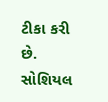ટીકા કરી છે. સોશિયલ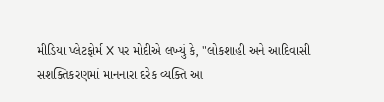મીડિયા પ્લેટફોર્મ X પર મોદીએ લખ્યું કે, "લોકશાહી અને આદિવાસી સશક્તિકરણમાં માનનારા દરેક વ્યક્તિ આ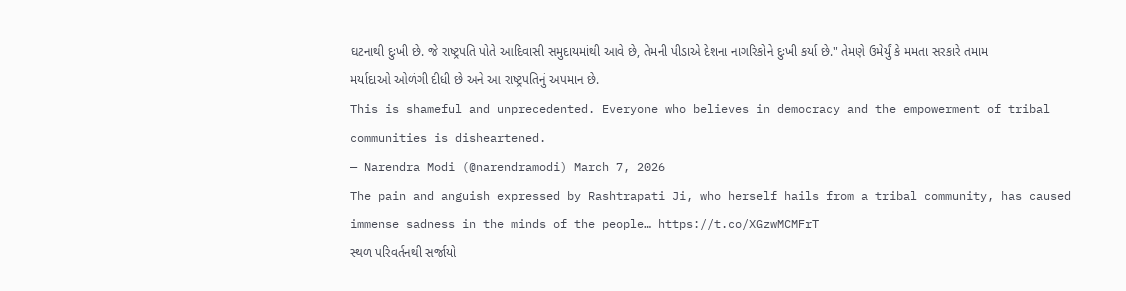ઘટનાથી દુઃખી છે. જે રાષ્ટ્રપતિ પોતે આદિવાસી સમુદાયમાંથી આવે છે, તેમની પીડાએ દેશના નાગરિકોને દુઃખી કર્યા છે." તેમણે ઉમેર્યું કે મમતા સરકારે તમામ મર્યાદાઓ ઓળંગી દીધી છે અને આ રાષ્ટ્રપતિનું અપમાન છે.
This is shameful and unprecedented. Everyone who believes in democracy and the empowerment of tribal communities is disheartened.
— Narendra Modi (@narendramodi) March 7, 2026
The pain and anguish expressed by Rashtrapati Ji, who herself hails from a tribal community, has caused immense sadness in the minds of the people… https://t.co/XGzwMCMFrT
સ્થળ પરિવર્તનથી સર્જાયો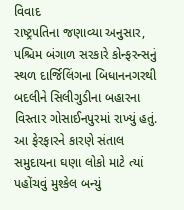વિવાદ
રાષ્ટ્રપતિના જણાવ્યા અનુસાર, પશ્ચિમ બંગાળ સરકારે કોન્ફરન્સનું સ્થળ દાર્જિલિંગના બિધાનનગરથી બદલીને સિલીગુડીના બહારના વિસ્તાર ગોસાઈનપુરમાં રાખ્યું હતું. આ ફેરફારને કારણે સંતાલ સમુદાયના ઘણા લોકો માટે ત્યાં પહોંચવું મુશ્કેલ બન્યું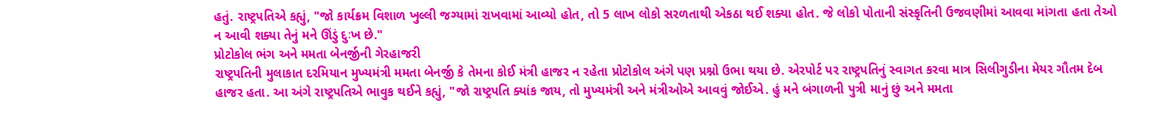હતું. રાષ્ટ્રપતિએ કહ્યું, "જો કાર્યક્રમ વિશાળ ખુલ્લી જગ્યામાં રાખવામાં આવ્યો હોત, તો 5 લાખ લોકો સરળતાથી એકઠા થઈ શક્યા હોત. જે લોકો પોતાની સંસ્કૃતિની ઉજવણીમાં આવવા માંગતા હતા તેઓ ન આવી શક્યા તેનું મને ઊંડું દુઃખ છે."
પ્રોટોકોલ ભંગ અને મમતા બેનર્જીની ગેરહાજરી
રાષ્ટ્રપતિની મુલાકાત દરમિયાન મુખ્યમંત્રી મમતા બેનર્જી કે તેમના કોઈ મંત્રી હાજર ન રહેતા પ્રોટોકોલ અંગે પણ પ્રશ્નો ઉભા થયા છે. એરપોર્ટ પર રાષ્ટ્રપતિનું સ્વાગત કરવા માત્ર સિલીગુડીના મેયર ગૌતમ દેબ હાજર હતા. આ અંગે રાષ્ટ્રપતિએ ભાવુક થઈને કહ્યું, "જો રાષ્ટ્રપતિ ક્યાંક જાય, તો મુખ્યમંત્રી અને મંત્રીઓએ આવવું જોઈએ. હું મને બંગાળની પુત્રી માનું છું અને મમતા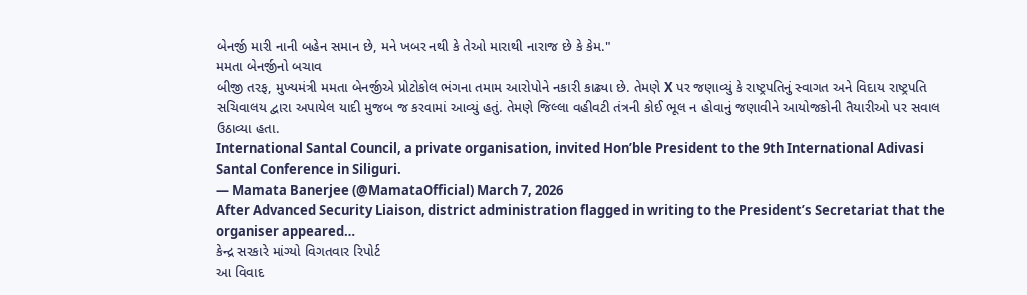બેનર્જી મારી નાની બહેન સમાન છે, મને ખબર નથી કે તેઓ મારાથી નારાજ છે કે કેમ."
મમતા બેનર્જીનો બચાવ
બીજી તરફ, મુખ્યમંત્રી મમતા બેનર્જીએ પ્રોટોકોલ ભંગના તમામ આરોપોને નકારી કાઢ્યા છે. તેમણે X પર જણાવ્યું કે રાષ્ટ્રપતિનું સ્વાગત અને વિદાય રાષ્ટ્રપતિ સચિવાલય દ્વારા અપાયેલ યાદી મુજબ જ કરવામાં આવ્યું હતું. તેમણે જિલ્લા વહીવટી તંત્રની કોઈ ભૂલ ન હોવાનું જણાવીને આયોજકોની તૈયારીઓ પર સવાલ ઉઠાવ્યા હતા.
International Santal Council, a private organisation, invited Hon’ble President to the 9th International Adivasi Santal Conference in Siliguri.
— Mamata Banerjee (@MamataOfficial) March 7, 2026
After Advanced Security Liaison, district administration flagged in writing to the President’s Secretariat that the organiser appeared…
કેન્દ્ર સરકારે માંગ્યો વિગતવાર રિપોર્ટ
આ વિવાદ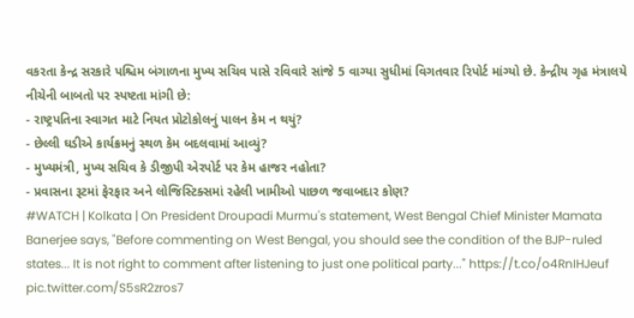વકરતા કેન્દ્ર સરકારે પશ્ચિમ બંગાળના મુખ્ય સચિવ પાસે રવિવારે સાંજે 5 વાગ્યા સુધીમાં વિગતવાર રિપોર્ટ માંગ્યો છે. કેન્દ્રીય ગૃહ મંત્રાલયે નીચેની બાબતો પર સ્પષ્ટતા માંગી છે:
- રાષ્ટ્રપતિના સ્વાગત માટે નિયત પ્રોટોકોલનું પાલન કેમ ન થયું?
- છેલ્લી ઘડીએ કાર્યક્રમનું સ્થળ કેમ બદલવામાં આવ્યું?
- મુખ્યમંત્રી, મુખ્ય સચિવ કે ડીજીપી એરપોર્ટ પર કેમ હાજર નહોતા?
- પ્રવાસના રૂટમાં ફેરફાર અને લોજિસ્ટિક્સમાં રહેલી ખામીઓ પાછળ જવાબદાર કોણ?
#WATCH | Kolkata | On President Droupadi Murmu's statement, West Bengal Chief Minister Mamata Banerjee says, "Before commenting on West Bengal, you should see the condition of the BJP-ruled states... It is not right to comment after listening to just one political party..." https://t.co/o4RnIHJeuf pic.twitter.com/S5sR2zros7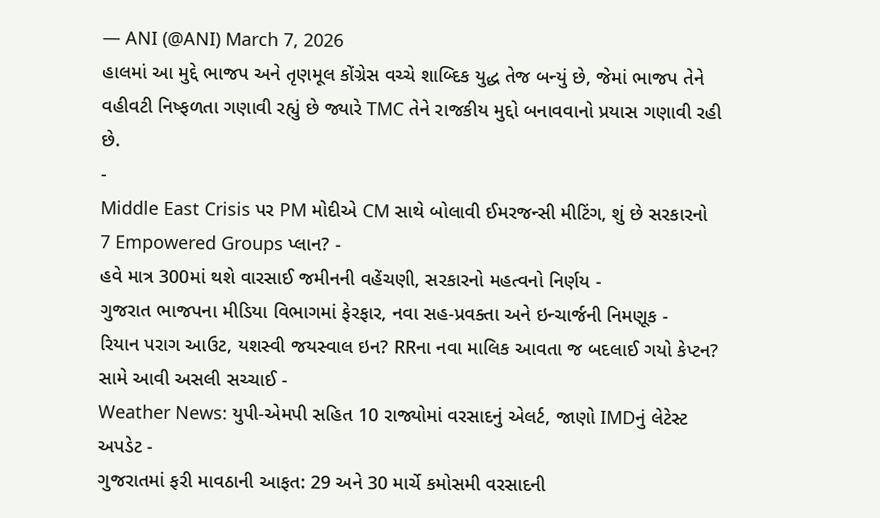— ANI (@ANI) March 7, 2026
હાલમાં આ મુદ્દે ભાજપ અને તૃણમૂલ કોંગ્રેસ વચ્ચે શાબ્દિક યુદ્ધ તેજ બન્યું છે, જેમાં ભાજપ તેને વહીવટી નિષ્ફળતા ગણાવી રહ્યું છે જ્યારે TMC તેને રાજકીય મુદ્દો બનાવવાનો પ્રયાસ ગણાવી રહી છે.
-
Middle East Crisis પર PM મોદીએ CM સાથે બોલાવી ઈમરજન્સી મીટિંગ, શું છે સરકારનો 7 Empowered Groups પ્લાન? -
હવે માત્ર 300માં થશે વારસાઈ જમીનની વહેંચણી, સરકારનો મહત્વનો નિર્ણય -
ગુજરાત ભાજપના મીડિયા વિભાગમાં ફેરફાર, નવા સહ-પ્રવક્તા અને ઇન્ચાર્જની નિમણૂક -
રિયાન પરાગ આઉટ, યશસ્વી જયસ્વાલ ઇન? RRના નવા માલિક આવતા જ બદલાઈ ગયો કેપ્ટન? સામે આવી અસલી સચ્ચાઈ -
Weather News: યુપી-એમપી સહિત 10 રાજ્યોમાં વરસાદનું એલર્ટ, જાણો IMDનું લેટેસ્ટ અપડેટ -
ગુજરાતમાં ફરી માવઠાની આફત: 29 અને 30 માર્ચે કમોસમી વરસાદની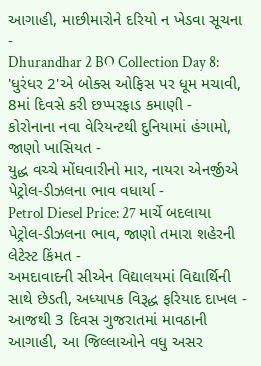આગાહી, માછીમારોને દરિયો ન ખેડવા સૂચના -
Dhurandhar 2 BO Collection Day 8: 'ધુરંધર 2'એ બોક્સ ઓફિસ પર ધૂમ મચાવી, 8માં દિવસે કરી છપ્પરફાડ કમાણી -
કોરોનાના નવા વેરિયન્ટથી દુનિયામાં હંગામો, જાણો ખાસિયત -
યુદ્ધ વચ્ચે મોંઘવારીનો માર, નાયરા એનર્જીએ પેટ્રોલ-ડીઝલના ભાવ વધાર્યા -
Petrol Diesel Price: 27 માર્ચે બદલાયા પેટ્રોલ-ડીઝલના ભાવ, જાણો તમારા શહેરની લેટેસ્ટ કિંમત -
અમદાવાદની સીએન વિદ્યાલયમાં વિદ્યાર્થિની સાથે છેડતી, અધ્યાપક વિરૂદ્ધ ફરિયાદ દાખલ -
આજથી 3 દિવસ ગુજરાતમાં માવઠાની આગાહી, આ જિલ્લાઓને વધુ અસર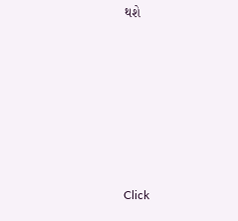થશે












Click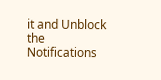it and Unblock the Notifications